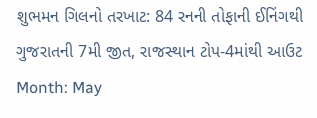શુભમન ગિલનો તરખાટ: 84 રનની તોફાની ઈનિંગથી ગુજરાતની 7મી જીત, રાજસ્થાન ટોપ-4માંથી આઉટ
Month: May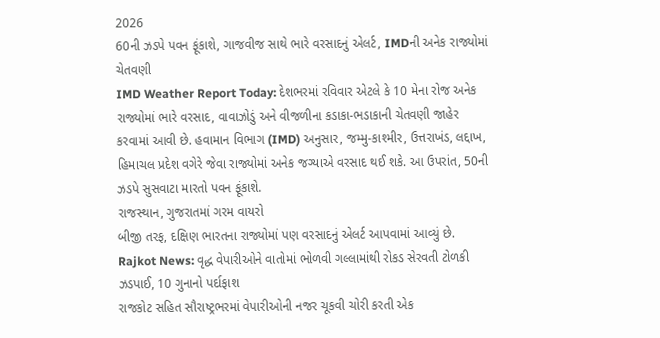2026
60ની ઝડપે પવન ફૂંકાશે, ગાજવીજ સાથે ભારે વરસાદનું એલર્ટ, IMDની અનેક રાજ્યોમાં ચેતવણી
IMD Weather Report Today: દેશભરમાં રવિવાર એટલે કે 10 મેના રોજ અનેક રાજ્યોમાં ભારે વરસાદ, વાવાઝોડું અને વીજળીના કડાકા-ભડાકાની ચેતવણી જાહેર કરવામાં આવી છે. હવામાન વિભાગ (IMD) અનુસાર, જમ્મુ-કાશ્મીર, ઉત્તરાખંડ, લદ્દાખ, હિમાચલ પ્રદેશ વગેરે જેવા રાજ્યોમાં અનેક જગ્યાએ વરસાદ થઈ શકે. આ ઉપરાંત, 50ની ઝડપે સુસવાટા મારતો પવન ફૂંકાશે.
રાજસ્થાન, ગુજરાતમાં ગરમ વાયરો
બીજી તરફ, દક્ષિણ ભારતના રાજ્યોમાં પણ વરસાદનું એલર્ટ આપવામાં આવ્યું છે.
Rajkot News: વૃદ્ધ વેપારીઓને વાતોમાં ભોળવી ગલ્લામાંથી રોકડ સેરવતી ટોળકી ઝડપાઈ, 10 ગુનાનો પર્દાફાશ
રાજકોટ સહિત સૌરાષ્ટ્રભરમાં વેપારીઓની નજર ચૂકવી ચોરી કરતી એક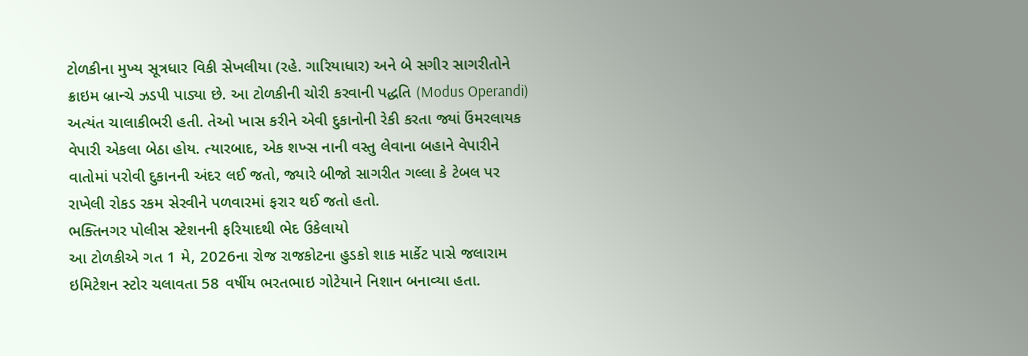ટોળકીના મુખ્ય સૂત્રધાર વિકી સેખલીયા (રહે. ગારિયાધાર) અને બે સગીર સાગરીતોને ક્રાઇમ બ્રાન્ચે ઝડપી પાડ્યા છે. આ ટોળકીની ચોરી કરવાની પદ્ધતિ (Modus Operandi) અત્યંત ચાલાકીભરી હતી. તેઓ ખાસ કરીને એવી દુકાનોની રેકી કરતા જ્યાં ઉંમરલાયક વેપારી એકલા બેઠા હોય. ત્યારબાદ, એક શખ્સ નાની વસ્તુ લેવાના બહાને વેપારીને વાતોમાં પરોવી દુકાનની અંદર લઈ જતો, જ્યારે બીજો સાગરીત ગલ્લા કે ટેબલ પર રાખેલી રોકડ રકમ સેરવીને પળવારમાં ફરાર થઈ જતો હતો.
ભક્તિનગર પોલીસ સ્ટેશનની ફરિયાદથી ભેદ ઉકેલાયો
આ ટોળકીએ ગત 1 મે, 2026ના રોજ રાજકોટના હુડકો શાક માર્કેટ પાસે જલારામ ઇમિટેશન સ્ટોર ચલાવતા 58 વર્ષીય ભરતભાઇ ગોટેયાને નિશાન બનાવ્યા હતા.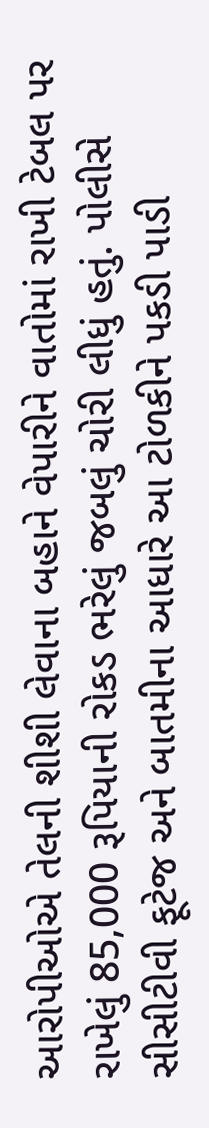આરોપીઓએ તેલની શીશી લેવાના બહાને વેપારીને વાતોમાં રાખી ટેબલ પર રાખેલું 85,000 રૂપિયાની રોકડ ભરેલું જબલું ચોરી લીધું હતું. પોલીસે સીસીટીવી ફૂટેજ અને બાતમીના આધારે આ ટોળકીને પકડી પાડી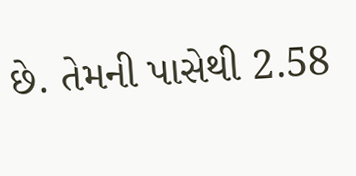છે. તેમની પાસેથી 2.58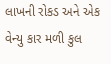લાખની રોકડ અને એક વેન્યુ કાર મળી કુલ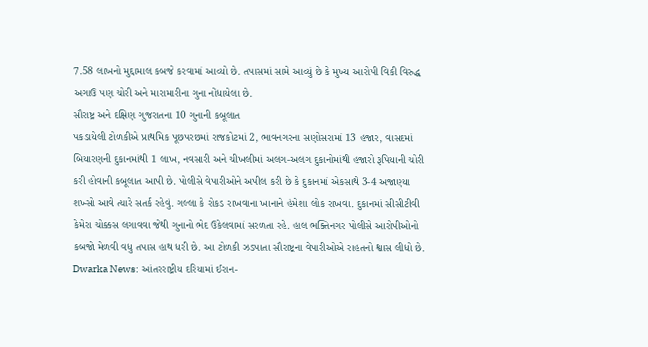7.58 લાખનો મુદ્દામાલ કબજે કરવામાં આવ્યો છે. તપાસમાં સામે આવ્યું છે કે મુખ્ય આરોપી વિકી વિરુદ્ધ અગાઉ પણ ચોરી અને મારામારીના ગુના નોંધાયેલા છે.
સૌરાષ્ટ્ર અને દક્ષિણ ગુજરાતના 10 ગુનાની કબૂલાત
પકડાયેલી ટોળકીએ પ્રાથમિક પૂછપરછમાં રાજકોટમાં 2, ભાવનગરના સણોસરામાં 13 હજાર, વાસદમાં બિયારણની દુકાનમાંથી 1 લાખ, નવસારી અને ચીખલીમાં અલગ-અલગ દુકાનોમાંથી હજારો રૂપિયાની ચોરી કરી હોવાની કબૂલાત આપી છે. પોલીસે વેપારીઓને અપીલ કરી છે કે દુકાનમાં એકસાથે 3-4 અજાણ્યા શખ્સો આવે ત્યારે સતર્ક રહેવું. ગલ્લા કે રોકડ રાખવાના ખાનાને હંમેશા લોક રાખવા. દુકાનમાં સીસીટીવી કેમેરા ચોક્કસ લગાવવા જેથી ગુનાનો ભેદ ઉકેલવામાં સરળતા રહે. હાલ ભક્તિનગર પોલીસે આરોપીઓનો કબજો મેળવી વધુ તપાસ હાથ ધરી છે. આ ટોળકી ઝડપાતા સૌરાષ્ટ્રના વેપારીઓએ રાહતનો શ્વાસ લીધો છે.
Dwarka News: આંતરરાષ્ટ્રીય દરિયામાં ઈરાન-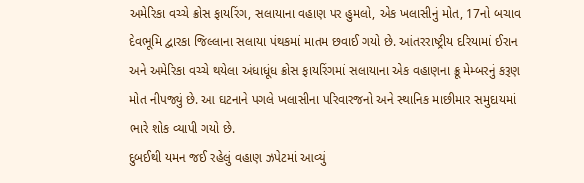અમેરિકા વચ્ચે ક્રોસ ફાયરિંગ, સલાયાના વહાણ પર હુમલો, એક ખલાસીનું મોત, 17નો બચાવ
દેવભૂમિ દ્વારકા જિલ્લાના સલાયા પંથકમાં માતમ છવાઈ ગયો છે. આંતરરાષ્ટ્રીય દરિયામાં ઈરાન અને અમેરિકા વચ્ચે થયેલા અંધાધૂંધ ક્રોસ ફાયરિંગમાં સલાયાના એક વહાણના ક્રૂ મેમ્બરનું કરૂણ મોત નીપજ્યું છે. આ ઘટનાને પગલે ખલાસીના પરિવારજનો અને સ્થાનિક માછીમાર સમુદાયમાં ભારે શોક વ્યાપી ગયો છે.
દુબઈથી યમન જઈ રહેલું વહાણ ઝપેટમાં આવ્યું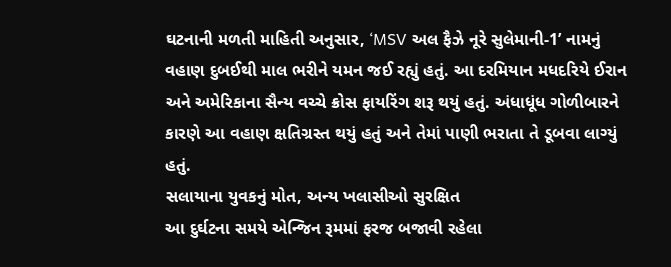ઘટનાની મળતી માહિતી અનુસાર, ‘MSV અલ ફૈઝે નૂરે સુલેમાની-1’ નામનું વહાણ દુબઈથી માલ ભરીને યમન જઈ રહ્યું હતું. આ દરમિયાન મધદરિયે ઈરાન અને અમેરિકાના સૈન્ય વચ્ચે ક્રોસ ફાયરિંગ શરૂ થયું હતું. અંધાધૂંધ ગોળીબારને કારણે આ વહાણ ક્ષતિગ્રસ્ત થયું હતું અને તેમાં પાણી ભરાતા તે ડૂબવા લાગ્યું હતું.
સલાયાના યુવકનું મોત, અન્ય ખલાસીઓ સુરક્ષિત
આ દુર્ઘટના સમયે એન્જિન રૂમમાં ફરજ બજાવી રહેલા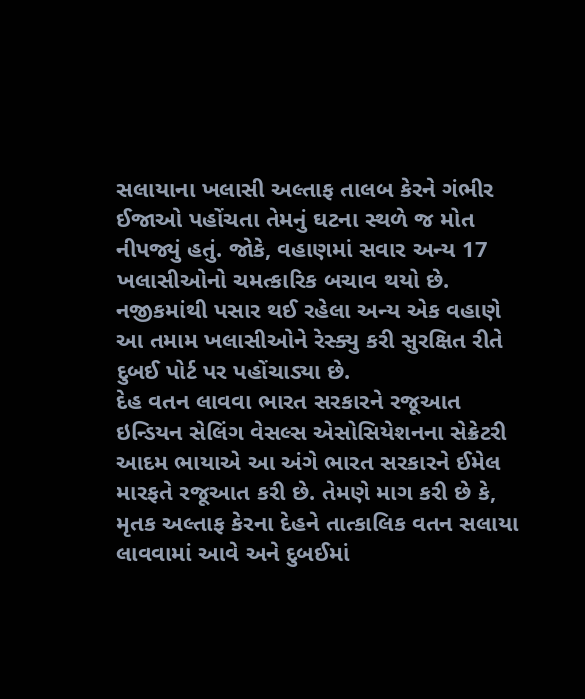સલાયાના ખલાસી અલ્તાફ તાલબ કેરને ગંભીર ઈજાઓ પહોંચતા તેમનું ઘટના સ્થળે જ મોત નીપજ્યું હતું. જોકે, વહાણમાં સવાર અન્ય 17 ખલાસીઓનો ચમત્કારિક બચાવ થયો છે. નજીકમાંથી પસાર થઈ રહેલા અન્ય એક વહાણે આ તમામ ખલાસીઓને રેસ્ક્યુ કરી સુરક્ષિત રીતે દુબઈ પોર્ટ પર પહોંચાડ્યા છે.
દેહ વતન લાવવા ભારત સરકારને રજૂઆત
ઇન્ડિયન સેલિંગ વેસલ્સ એસોસિયેશનના સેક્રેટરી આદમ ભાયાએ આ અંગે ભારત સરકારને ઈમેલ મારફતે રજૂઆત કરી છે. તેમણે માગ કરી છે કે, મૃતક અલ્તાફ કેરના દેહને તાત્કાલિક વતન સલાયા લાવવામાં આવે અને દુબઈમાં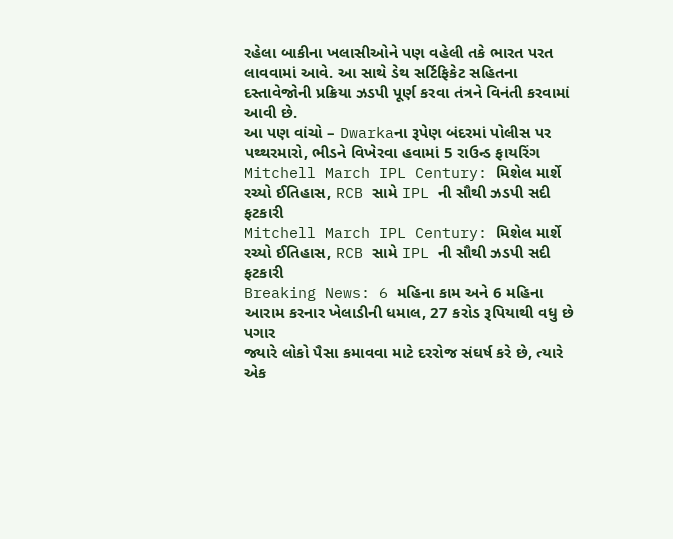રહેલા બાકીના ખલાસીઓને પણ વહેલી તકે ભારત પરત લાવવામાં આવે. આ સાથે ડેથ સર્ટિફિકેટ સહિતના દસ્તાવેજોની પ્રક્રિયા ઝડપી પૂર્ણ કરવા તંત્રને વિનંતી કરવામાં આવી છે.
આ પણ વાંચો – Dwarkaના રૂપેણ બંદરમાં પોલીસ પર પથ્થરમારો, ભીડને વિખેરવા હવામાં 5 રાઉન્ડ ફાયરિંગ
Mitchell March IPL Century: મિશેલ માર્શે રચ્યો ઈતિહાસ, RCB સામે IPL ની સૌથી ઝડપી સદી ફટકારી
Mitchell March IPL Century: મિશેલ માર્શે રચ્યો ઈતિહાસ, RCB સામે IPL ની સૌથી ઝડપી સદી ફટકારી
Breaking News: 6 મહિના કામ અને 6 મહિના આરામ કરનાર ખેલાડીની ધમાલ, 27 કરોડ રૂપિયાથી વધુ છે પગાર
જ્યારે લોકો પૈસા કમાવવા માટે દરરોજ સંઘર્ષ કરે છે, ત્યારે એક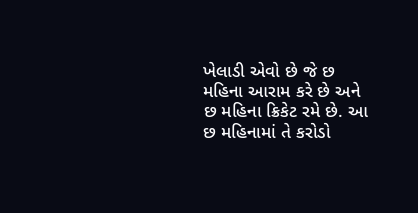ખેલાડી એવો છે જે છ મહિના આરામ કરે છે અને છ મહિના ક્રિકેટ રમે છે. આ છ મહિનામાં તે કરોડો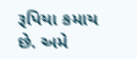રૂપિયા કમાય છે. અમે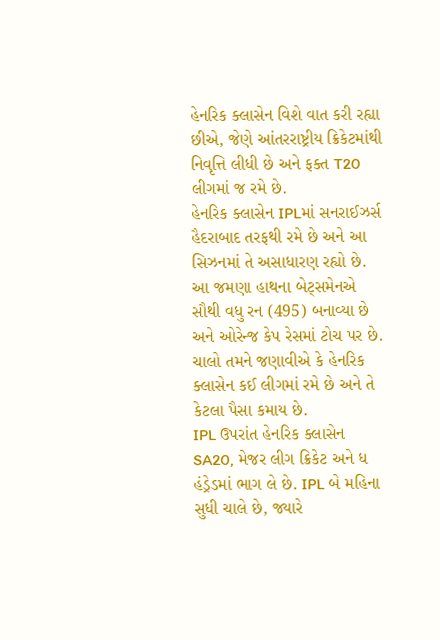હેનરિક ક્લાસેન વિશે વાત કરી રહ્યા છીએ, જેણે આંતરરાષ્ટ્રીય ક્રિકેટમાંથી નિવૃત્તિ લીધી છે અને ફક્ત T20 લીગમાં જ રમે છે.
હેનરિક ક્લાસેન IPLમાં સનરાઈઝર્સ હૈદરાબાદ તરફથી રમે છે અને આ સિઝનમાં તે અસાધારણ રહ્યો છે. આ જમણા હાથના બેટ્સમેનએ સૌથી વધુ રન (495) બનાવ્યા છે અને ઓરેન્જ કેપ રેસમાં ટોચ પર છે. ચાલો તમને જણાવીએ કે હેનરિક ક્લાસેન કઈ લીગમાં રમે છે અને તે કેટલા પૈસા કમાય છે.
IPL ઉપરાંત હેનરિક ક્લાસેન SA20, મેજર લીગ ક્રિકેટ અને ધ હંડ્રેડમાં ભાગ લે છે. IPL બે મહિના સુધી ચાલે છે, જ્યારે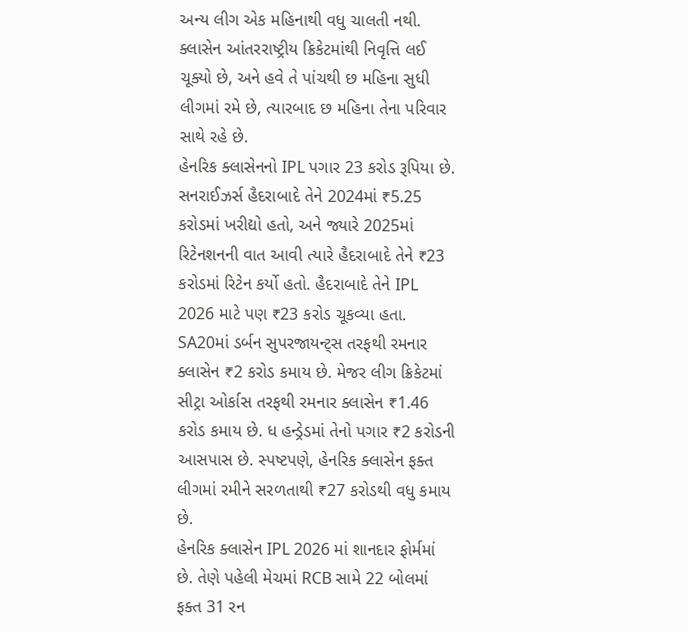અન્ય લીગ એક મહિનાથી વધુ ચાલતી નથી. ક્લાસેન આંતરરાષ્ટ્રીય ક્રિકેટમાંથી નિવૃત્તિ લઈ ચૂક્યો છે, અને હવે તે પાંચથી છ મહિના સુધી લીગમાં રમે છે, ત્યારબાદ છ મહિના તેના પરિવાર સાથે રહે છે.
હેનરિક ક્લાસેનનો IPL પગાર 23 કરોડ રૂપિયા છે. સનરાઈઝર્સ હૈદરાબાદે તેને 2024માં ₹5.25 કરોડમાં ખરીદ્યો હતો, અને જ્યારે 2025માં રિટેનશનની વાત આવી ત્યારે હૈદરાબાદે તેને ₹23 કરોડમાં રિટેન કર્યો હતો. હૈદરાબાદે તેને IPL 2026 માટે પણ ₹23 કરોડ ચૂકવ્યા હતા.
SA20માં ડર્બન સુપરજાયન્ટ્સ તરફથી રમનાર ક્લાસેન ₹2 કરોડ કમાય છે. મેજર લીગ ક્રિકેટમાં સીટ્રા ઓર્કાસ તરફથી રમનાર ક્લાસેન ₹1.46 કરોડ કમાય છે. ધ હન્ડ્રેડમાં તેનો પગાર ₹2 કરોડની આસપાસ છે. સ્પષ્ટપણે, હેનરિક ક્લાસેન ફક્ત લીગમાં રમીને સરળતાથી ₹27 કરોડથી વધુ કમાય છે.
હેનરિક ક્લાસેન IPL 2026 માં શાનદાર ફોર્મમાં છે. તેણે પહેલી મેચમાં RCB સામે 22 બોલમાં ફક્ત 31 રન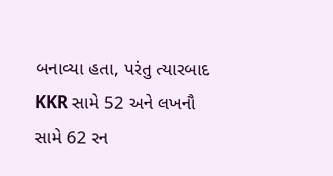બનાવ્યા હતા, પરંતુ ત્યારબાદ KKR સામે 52 અને લખનૌ સામે 62 રન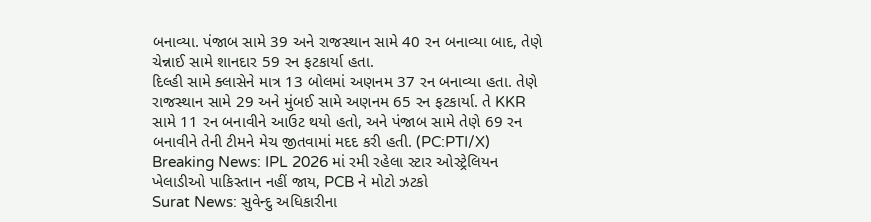બનાવ્યા. પંજાબ સામે 39 અને રાજસ્થાન સામે 40 રન બનાવ્યા બાદ, તેણે ચેન્નાઈ સામે શાનદાર 59 રન ફટકાર્યા હતા.
દિલ્હી સામે ક્લાસેને માત્ર 13 બોલમાં અણનમ 37 રન બનાવ્યા હતા. તેણે રાજસ્થાન સામે 29 અને મુંબઈ સામે અણનમ 65 રન ફટકાર્યા. તે KKR સામે 11 રન બનાવીને આઉટ થયો હતો, અને પંજાબ સામે તેણે 69 રન બનાવીને તેની ટીમને મેચ જીતવામાં મદદ કરી હતી. (PC:PTI/X)
Breaking News: IPL 2026 માં રમી રહેલા સ્ટાર ઓસ્ટ્રેલિયન ખેલાડીઓ પાકિસ્તાન નહીં જાય, PCB ને મોટો ઝટકો
Surat News: સુવેન્દુ અધિકારીના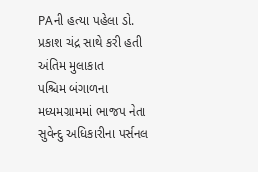PAની હત્યા પહેલા ડો. પ્રકાશ ચંદ્ર સાથે કરી હતી અંતિમ મુલાકાત
પશ્ચિમ બંગાળના મધ્યમગ્રામમાં ભાજપ નેતા સુવેન્દુ અધિકારીના પર્સનલ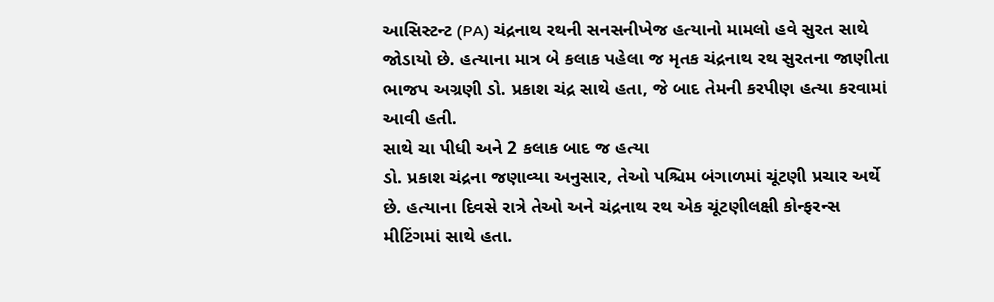આસિસ્ટન્ટ (PA) ચંદ્રનાથ રથની સનસનીખેજ હત્યાનો મામલો હવે સુરત સાથે જોડાયો છે. હત્યાના માત્ર બે કલાક પહેલા જ મૃતક ચંદ્રનાથ રથ સુરતના જાણીતા ભાજપ અગ્રણી ડો. પ્રકાશ ચંદ્ર સાથે હતા, જે બાદ તેમની કરપીણ હત્યા કરવામાં આવી હતી.
સાથે ચા પીધી અને 2 કલાક બાદ જ હત્યા
ડો. પ્રકાશ ચંદ્રના જણાવ્યા અનુસાર, તેઓ પશ્ચિમ બંગાળમાં ચૂંટણી પ્રચાર અર્થે છે. હત્યાના દિવસે રાત્રે તેઓ અને ચંદ્રનાથ રથ એક ચૂંટણીલક્ષી કોન્ફરન્સ મીટિંગમાં સાથે હતા.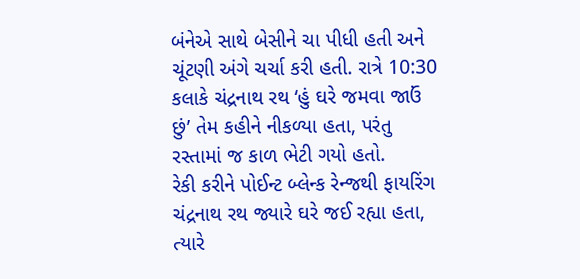બંનેએ સાથે બેસીને ચા પીધી હતી અને ચૂંટણી અંગે ચર્ચા કરી હતી. રાત્રે 10:30 કલાકે ચંદ્રનાથ રથ ‘હું ઘરે જમવા જાઉં છું’ તેમ કહીને નીકળ્યા હતા, પરંતુ રસ્તામાં જ કાળ ભેટી ગયો હતો.
રેકી કરીને પોઈન્ટ બ્લેન્ક રેન્જથી ફાયરિંગ
ચંદ્રનાથ રથ જ્યારે ઘરે જઈ રહ્યા હતા, ત્યારે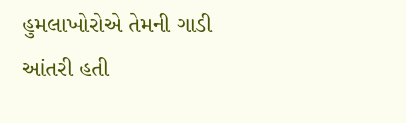હુમલાખોરોએ તેમની ગાડી આંતરી હતી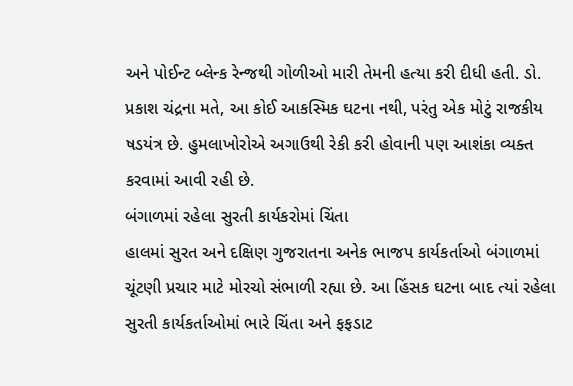અને પોઈન્ટ બ્લેન્ક રેન્જથી ગોળીઓ મારી તેમની હત્યા કરી દીધી હતી. ડો. પ્રકાશ ચંદ્રના મતે, આ કોઈ આકસ્મિક ઘટના નથી, પરંતુ એક મોટું રાજકીય ષડયંત્ર છે. હુમલાખોરોએ અગાઉથી રેકી કરી હોવાની પણ આશંકા વ્યક્ત કરવામાં આવી રહી છે.
બંગાળમાં રહેલા સુરતી કાર્યકરોમાં ચિંતા
હાલમાં સુરત અને દક્ષિણ ગુજરાતના અનેક ભાજપ કાર્યકર્તાઓ બંગાળમાં ચૂંટણી પ્રચાર માટે મોરચો સંભાળી રહ્યા છે. આ હિંસક ઘટના બાદ ત્યાં રહેલા સુરતી કાર્યકર્તાઓમાં ભારે ચિંતા અને ફફડાટ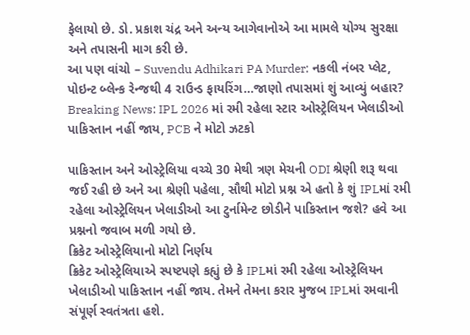ફેલાયો છે. ડો. પ્રકાશ ચંદ્ર અને અન્ય આગેવાનોએ આ મામલે યોગ્ય સુરક્ષા અને તપાસની માગ કરી છે.
આ પણ વાંચો – Suvendu Adhikari PA Murder: નકલી નંબર પ્લેટ, પોઇન્ટ બ્લેન્ક રેન્જથી 4 રાઉન્ડ ફાયરિંગ…જાણો તપાસમાં શું આવ્યું બહાર?
Breaking News: IPL 2026 માં રમી રહેલા સ્ટાર ઓસ્ટ્રેલિયન ખેલાડીઓ પાકિસ્તાન નહીં જાય, PCB ને મોટો ઝટકો

પાકિસ્તાન અને ઓસ્ટ્રેલિયા વચ્ચે 30 મેથી ત્રણ મેચની ODI શ્રેણી શરૂ થવા જઈ રહી છે અને આ શ્રેણી પહેલા, સૌથી મોટો પ્રશ્ન એ હતો કે શું IPLમાં રમી રહેલા ઓસ્ટ્રેલિયન ખેલાડીઓ આ ટુર્નામેન્ટ છોડીને પાકિસ્તાન જશે? હવે આ પ્રશ્નનો જવાબ મળી ગયો છે.
ક્રિકેટ ઓસ્ટ્રેલિયાનો મોટો નિર્ણય
ક્રિકેટ ઓસ્ટ્રેલિયાએ સ્પષ્ટપણે કહ્યું છે કે IPLમાં રમી રહેલા ઓસ્ટ્રેલિયન ખેલાડીઓ પાકિસ્તાન નહીં જાય. તેમને તેમના કરાર મુજબ IPLમાં રમવાની સંપૂર્ણ સ્વતંત્રતા હશે.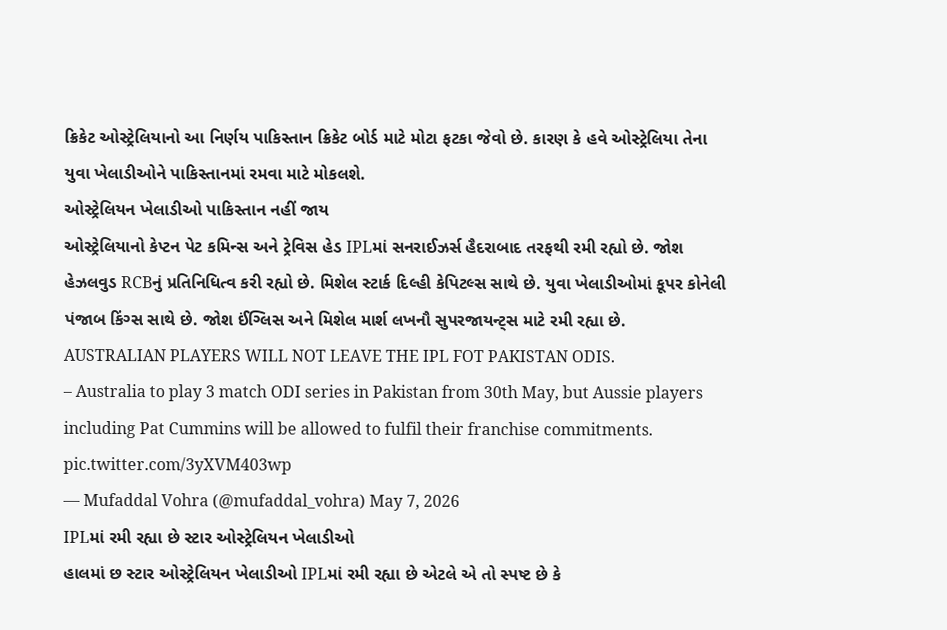ક્રિકેટ ઓસ્ટ્રેલિયાનો આ નિર્ણય પાકિસ્તાન ક્રિકેટ બોર્ડ માટે મોટા ફટકા જેવો છે. કારણ કે હવે ઓસ્ટ્રેલિયા તેના યુવા ખેલાડીઓને પાકિસ્તાનમાં રમવા માટે મોકલશે.
ઓસ્ટ્રેલિયન ખેલાડીઓ પાકિસ્તાન નહીં જાય
ઓસ્ટ્રેલિયાનો કેપ્ટન પેટ કમિન્સ અને ટ્રેવિસ હેડ IPLમાં સનરાઈઝર્સ હૈદરાબાદ તરફથી રમી રહ્યો છે. જોશ હેઝલવુડ RCBનું પ્રતિનિધિત્વ કરી રહ્યો છે. મિશેલ સ્ટાર્ક દિલ્હી કેપિટલ્સ સાથે છે. યુવા ખેલાડીઓમાં કૂપર કોનેલી પંજાબ કિંગ્સ સાથે છે. જોશ ઈંગ્લિસ અને મિશેલ માર્શ લખનૌ સુપરજાયન્ટ્સ માટે રમી રહ્યા છે.
AUSTRALIAN PLAYERS WILL NOT LEAVE THE IPL FOT PAKISTAN ODIS.
– Australia to play 3 match ODI series in Pakistan from 30th May, but Aussie players including Pat Cummins will be allowed to fulfil their franchise commitments. pic.twitter.com/3yXVM403wp
— Mufaddal Vohra (@mufaddal_vohra) May 7, 2026
IPLમાં રમી રહ્યા છે સ્ટાર ઓસ્ટ્રેલિયન ખેલાડીઓ
હાલમાં છ સ્ટાર ઓસ્ટ્રેલિયન ખેલાડીઓ IPLમાં રમી રહ્યા છે એટલે એ તો સ્પષ્ટ છે કે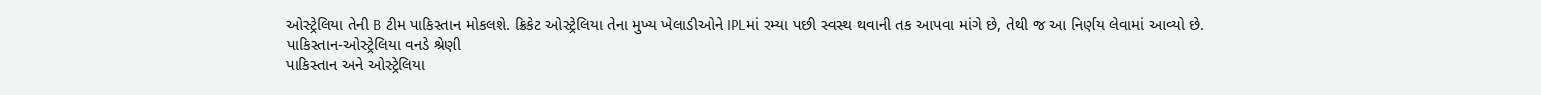ઓસ્ટ્રેલિયા તેની B ટીમ પાકિસ્તાન મોકલશે. ક્રિકેટ ઓસ્ટ્રેલિયા તેના મુખ્ય ખેલાડીઓને IPLમાં રમ્યા પછી સ્વસ્થ થવાની તક આપવા માંગે છે, તેથી જ આ નિર્ણય લેવામાં આવ્યો છે.
પાકિસ્તાન-ઓસ્ટ્રેલિયા વનડે શ્રેણી
પાકિસ્તાન અને ઓસ્ટ્રેલિયા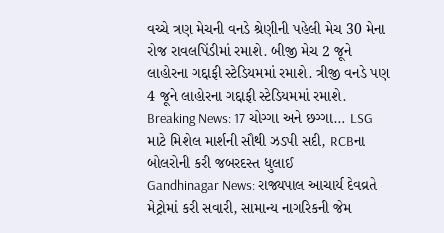વચ્ચે ત્રણ મેચની વનડે શ્રેણીની પહેલી મેચ 30 મેના રોજ રાવલપિંડીમાં રમાશે. બીજી મેચ 2 જૂને લાહોરના ગદ્દાફી સ્ટેડિયમમાં રમાશે. ત્રીજી વનડે પણ 4 જૂને લાહોરના ગદ્દાફી સ્ટેડિયમમાં રમાશે.
Breaking News: 17 ચોગ્ગા અને છગ્ગા… LSG માટે મિશેલ માર્શની સૌથી ઝડપી સદી, RCBના બોલરોની કરી જબરદસ્ત ધુલાઈ
Gandhinagar News: રાજ્યપાલ આચાર્ય દેવવ્રતે મેટ્રોમાં કરી સવારી, સામાન્ય નાગરિકની જેમ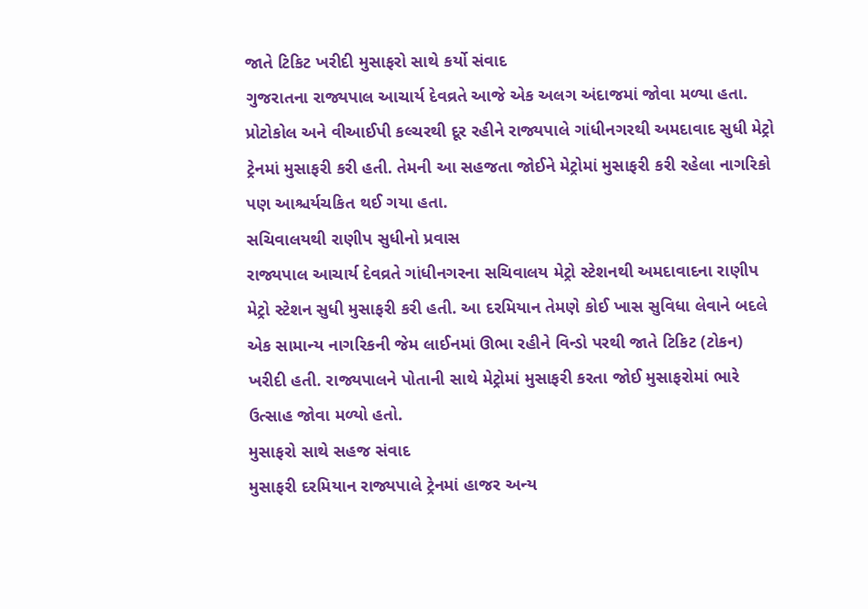જાતે ટિકિટ ખરીદી મુસાફરો સાથે કર્યો સંવાદ
ગુજરાતના રાજ્યપાલ આચાર્ય દેવવ્રતે આજે એક અલગ અંદાજમાં જોવા મળ્યા હતા. પ્રોટોકોલ અને વીઆઈપી કલ્ચરથી દૂર રહીને રાજ્યપાલે ગાંધીનગરથી અમદાવાદ સુધી મેટ્રો ટ્રેનમાં મુસાફરી કરી હતી. તેમની આ સહજતા જોઈને મેટ્રોમાં મુસાફરી કરી રહેલા નાગરિકો પણ આશ્ચર્યચકિત થઈ ગયા હતા.
સચિવાલયથી રાણીપ સુધીનો પ્રવાસ
રાજ્યપાલ આચાર્ય દેવવ્રતે ગાંધીનગરના સચિવાલય મેટ્રો સ્ટેશનથી અમદાવાદના રાણીપ મેટ્રો સ્ટેશન સુધી મુસાફરી કરી હતી. આ દરમિયાન તેમણે કોઈ ખાસ સુવિધા લેવાને બદલે એક સામાન્ય નાગરિકની જેમ લાઈનમાં ઊભા રહીને વિન્ડો પરથી જાતે ટિકિટ (ટોકન) ખરીદી હતી. રાજ્યપાલને પોતાની સાથે મેટ્રોમાં મુસાફરી કરતા જોઈ મુસાફરોમાં ભારે ઉત્સાહ જોવા મળ્યો હતો.
મુસાફરો સાથે સહજ સંવાદ
મુસાફરી દરમિયાન રાજ્યપાલે ટ્રેનમાં હાજર અન્ય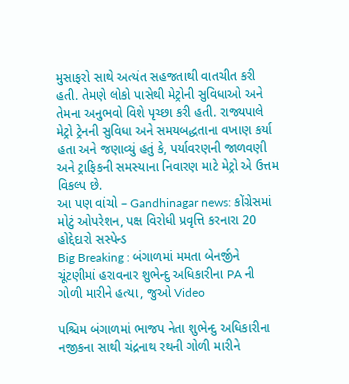મુસાફરો સાથે અત્યંત સહજતાથી વાતચીત કરી હતી. તેમણે લોકો પાસેથી મેટ્રોની સુવિધાઓ અને તેમના અનુભવો વિશે પૃચ્છા કરી હતી. રાજ્યપાલે મેટ્રો ટ્રેનની સુવિધા અને સમયબદ્ધતાના વખાણ કર્યા હતા અને જણાવ્યું હતું કે, પર્યાવરણની જાળવણી અને ટ્રાફિકની સમસ્યાના નિવારણ માટે મેટ્રો એ ઉત્તમ વિકલ્પ છે.
આ પણ વાંચો – Gandhinagar news: કોંગ્રેસમાં મોટું ઓપરેશન, પક્ષ વિરોધી પ્રવૃત્તિ કરનારા 20 હોદ્દેદારો સસ્પેન્ડ
Big Breaking : બંગાળમાં મમતા બેનર્જીને ચૂંટણીમાં હરાવનાર શુભેન્દુ અધિકારીના PA ની ગોળી મારીને હત્યા, જુઓ Video

પશ્ચિમ બંગાળમાં ભાજપ નેતા શુભેન્દુ અધિકારીના નજીકના સાથી ચંદ્રનાથ રથની ગોળી મારીને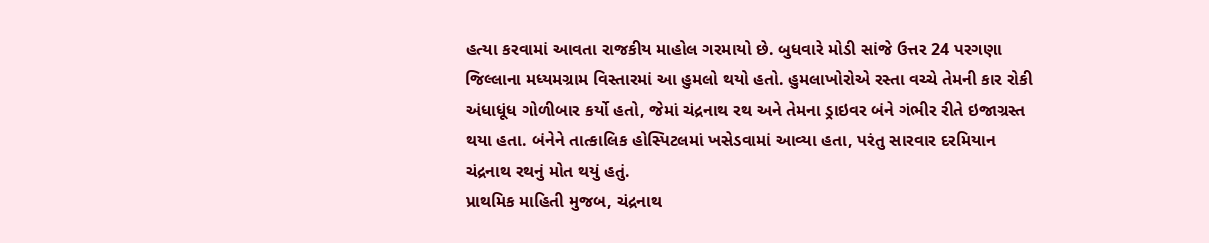હત્યા કરવામાં આવતા રાજકીય માહોલ ગરમાયો છે. બુધવારે મોડી સાંજે ઉત્તર 24 પરગણા જિલ્લાના મધ્યમગ્રામ વિસ્તારમાં આ હુમલો થયો હતો. હુમલાખોરોએ રસ્તા વચ્ચે તેમની કાર રોકી અંધાધૂંધ ગોળીબાર કર્યો હતો, જેમાં ચંદ્રનાથ રથ અને તેમના ડ્રાઇવર બંને ગંભીર રીતે ઇજાગ્રસ્ત થયા હતા. બંનેને તાત્કાલિક હોસ્પિટલમાં ખસેડવામાં આવ્યા હતા, પરંતુ સારવાર દરમિયાન ચંદ્રનાથ રથનું મોત થયું હતું.
પ્રાથમિક માહિતી મુજબ, ચંદ્રનાથ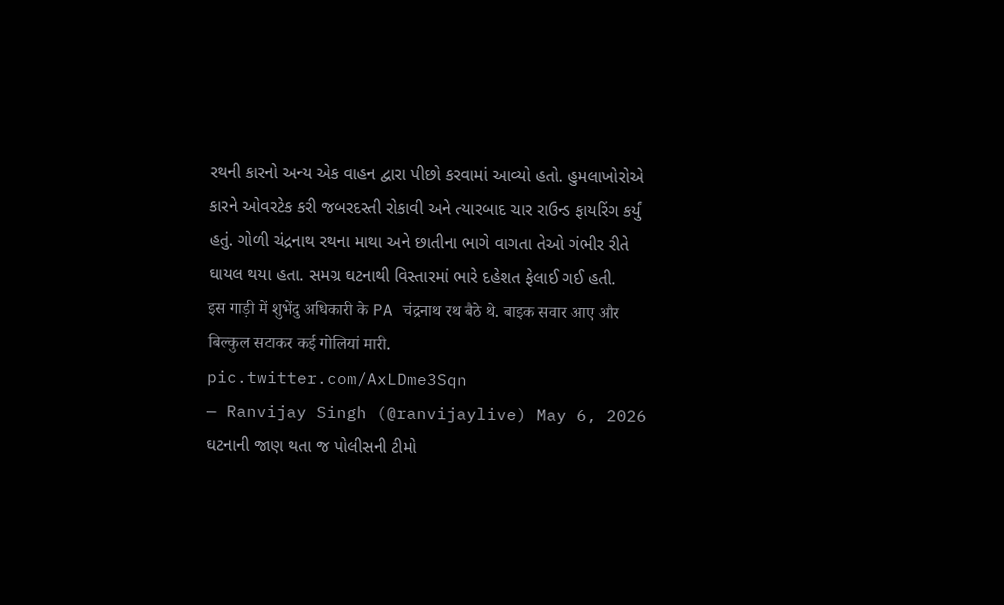રથની કારનો અન્ય એક વાહન દ્વારા પીછો કરવામાં આવ્યો હતો. હુમલાખોરોએ કારને ઓવરટેક કરી જબરદસ્તી રોકાવી અને ત્યારબાદ ચાર રાઉન્ડ ફાયરિંગ કર્યું હતું. ગોળી ચંદ્રનાથ રથના માથા અને છાતીના ભાગે વાગતા તેઓ ગંભીર રીતે ઘાયલ થયા હતા. સમગ્ર ઘટનાથી વિસ્તારમાં ભારે દહેશત ફેલાઈ ગઈ હતી.
इस गाड़ी में शुभेंदु अधिकारी के PA चंद्रनाथ रथ बैठे थे. बाइक सवार आए और बिल्कुल सटाकर कई गोलियां मारी. pic.twitter.com/AxLDme3Sqn
— Ranvijay Singh (@ranvijaylive) May 6, 2026
ઘટનાની જાણ થતા જ પોલીસની ટીમો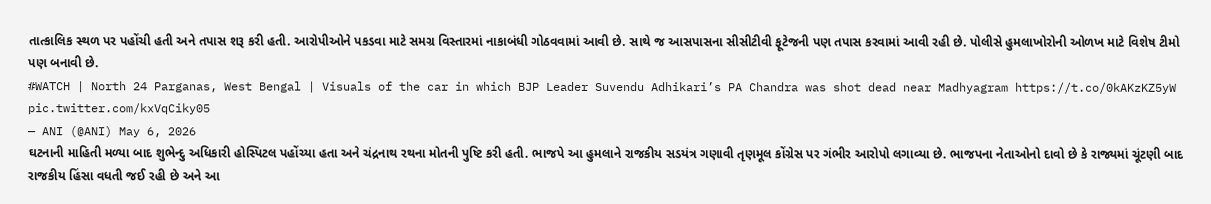તાત્કાલિક સ્થળ પર પહોંચી હતી અને તપાસ શરૂ કરી હતી. આરોપીઓને પકડવા માટે સમગ્ર વિસ્તારમાં નાકાબંધી ગોઠવવામાં આવી છે. સાથે જ આસપાસના સીસીટીવી ફૂટેજની પણ તપાસ કરવામાં આવી રહી છે. પોલીસે હુમલાખોરોની ઓળખ માટે વિશેષ ટીમો પણ બનાવી છે.
#WATCH | North 24 Parganas, West Bengal | Visuals of the car in which BJP Leader Suvendu Adhikari’s PA Chandra was shot dead near Madhyagram https://t.co/0kAKzKZ5yW pic.twitter.com/kxVqCiky05
— ANI (@ANI) May 6, 2026
ઘટનાની માહિતી મળ્યા બાદ શુભેન્દુ અધિકારી હોસ્પિટલ પહોંચ્યા હતા અને ચંદ્રનાથ રથના મોતની પુષ્ટિ કરી હતી. ભાજપે આ હુમલાને રાજકીય સડયંત્ર ગણાવી તૃણમૂલ કોંગ્રેસ પર ગંભીર આરોપો લગાવ્યા છે. ભાજપના નેતાઓનો દાવો છે કે રાજ્યમાં ચૂંટણી બાદ રાજકીય હિંસા વધતી જઈ રહી છે અને આ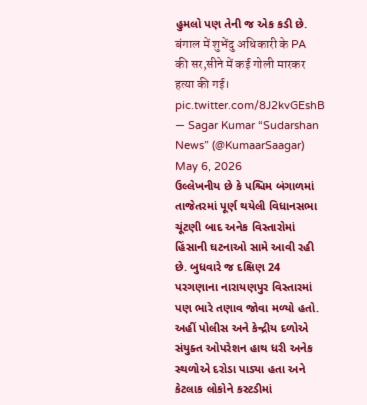હુમલો પણ તેની જ એક કડી છે.
बंगाल में शुभेंदु अधिकारी के PA की सर,सीने में कई गोली मारकर हत्या की गई। pic.twitter.com/8J2kvGEshB
— Sagar Kumar “Sudarshan News” (@KumaarSaagar) May 6, 2026
ઉલ્લેખનીય છે કે પશ્ચિમ બંગાળમાં તાજેતરમાં પૂર્ણ થયેલી વિધાનસભા ચૂંટણી બાદ અનેક વિસ્તારોમાં હિંસાની ઘટનાઓ સામે આવી રહી છે. બુધવારે જ દક્ષિણ 24 પરગણાના નારાયણપુર વિસ્તારમાં પણ ભારે તણાવ જોવા મળ્યો હતો. અહીં પોલીસ અને કેન્દ્રીય દળોએ સંયુક્ત ઓપરેશન હાથ ધરી અનેક સ્થળોએ દરોડા પાડ્યા હતા અને કેટલાક લોકોને કસ્ટડીમાં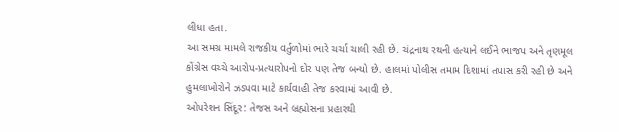લીધા હતા.
આ સમગ્ર મામલે રાજકીય વર્તુળોમાં ભારે ચર્ચા ચાલી રહી છે. ચંદ્રનાથ રથની હત્યાને લઈને ભાજપ અને તૃણમૂલ કોંગ્રેસ વચ્ચે આરોપ-પ્રત્યારોપનો દોર પણ તેજ બન્યો છે. હાલમાં પોલીસ તમામ દિશામાં તપાસ કરી રહી છે અને હુમલાખોરોને ઝડપવા માટે કાર્યવાહી તેજ કરવામાં આવી છે.
ઓપરેશન સિંદૂર: તેજસ અને બ્રહ્મોસના પ્રહારથી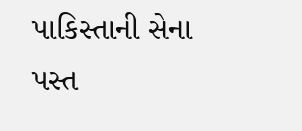પાકિસ્તાની સેના પસ્ત